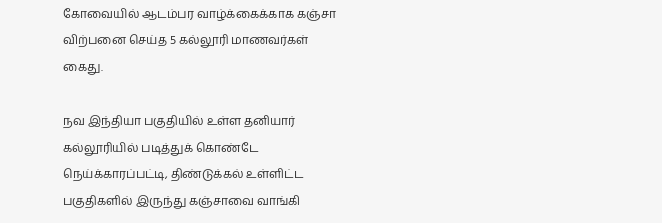கோவையில் ஆடம்பர வாழ்க்கைக்காக கஞ்சா விற்பனை செய்த 5 கல்லூரி மாணவர்கள் கைது.

நவ இந்தியா பகுதியில் உள்ள தனியார் கல்லூரியில் படித்துக் கொண்டே நெய்க்காரப்பட்டி, திண்டுக்கல் உள்ளிட்ட பகுதிகளில் இருந்து கஞ்சாவை வாங்கி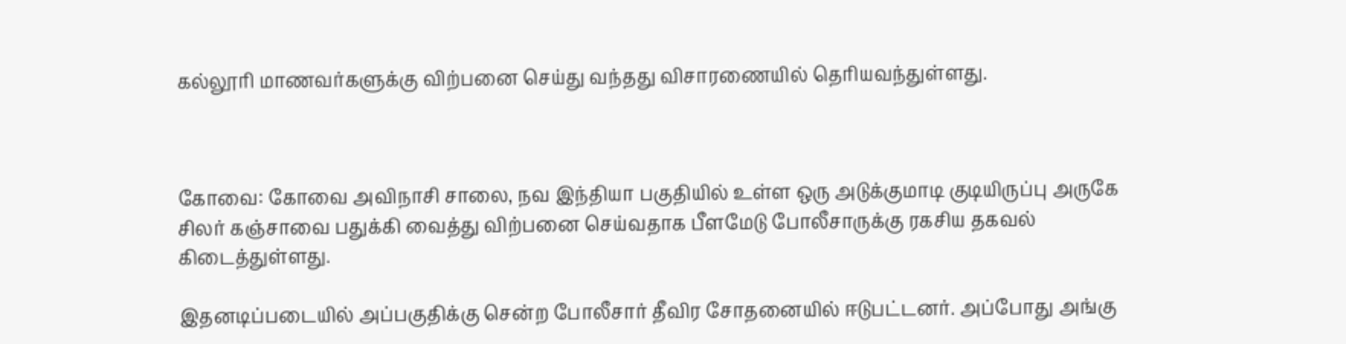கல்லூரி மாணவர்களுக்கு விற்பனை செய்து வந்தது விசாரணையில் தெரியவந்துள்ளது.



கோவை: கோவை அவிநாசி சாலை, நவ இந்தியா பகுதியில் உள்ள ஒரு அடுக்குமாடி குடியிருப்பு அருகே சிலர் கஞ்சாவை பதுக்கி வைத்து விற்பனை செய்வதாக பீளமேடு போலீசாருக்கு ரகசிய தகவல் கிடைத்துள்ளது.

இதனடிப்படையில் அப்பகுதிக்கு சென்ற போலீசார் தீவிர சோதனையில் ஈடுபட்டனர். அப்போது அங்கு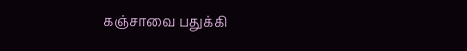கஞ்சாவை பதுக்கி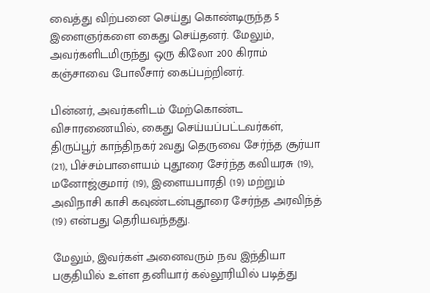வைத்து விற்பனை செய்து கொண்டிருந்த 5 இளைஞர்களை கைது செய்தனர். மேலும், அவர்களிடமிருந்து ஒரு கிலோ 200 கிராம் கஞ்சாவை போலீசார் கைப்பற்றினர்.

பின்னர், அவர்களிடம் மேற்கொண்ட விசாரணையில், கைது செய்யப்பட்டவர்கள், திருப்பூர் காந்திநகர் 2வது தெருவை சேர்ந்த சூர்யா (21), பிச்சம்பாளையம் புதூரை சேர்ந்த கவியரசு (19), மனோஜ்குமார் (19), இளையபாரதி (19) மற்றும் அவிநாசி காசி கவுண்டன்புதூரை சேர்ந்த அரவிந்த் (19) என்பது தெரியவந்தது.

மேலும், இவர்கள் அனைவரும் நவ இந்தியா பகுதியில் உள்ள தனியார் கல்லூரியில் படித்து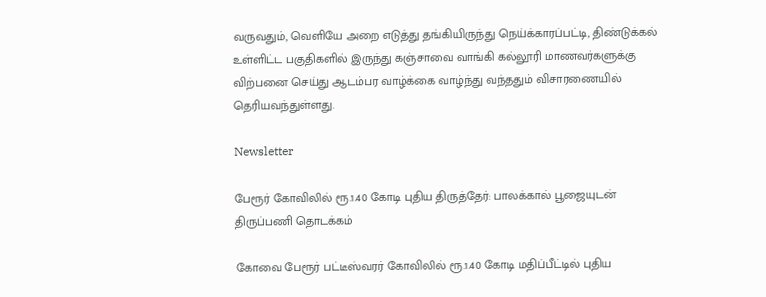வருவதும், வெளியே அறை எடுத்து தங்கியிருந்து நெய்க்காரப்பட்டி, திண்டுக்கல் உள்ளிட்ட பகுதிகளில் இருந்து கஞ்சாவை வாங்கி கல்லூரி மாணவர்களுக்கு விற்பனை செய்து ஆடம்பர வாழ்க்கை வாழ்ந்து வந்ததும் விசாரணையில் தெரியவந்துள்ளது.

Newsletter

பேரூர் கோவிலில் ரூ.1.40 கோடி புதிய திருத்தேர்: பாலக்கால் பூஜையுடன் திருப்பணி தொடக்கம்

கோவை பேரூர் பட்டீஸ்வரர் கோவிலில் ரூ.1.40 கோடி மதிப்பீட்டில் புதிய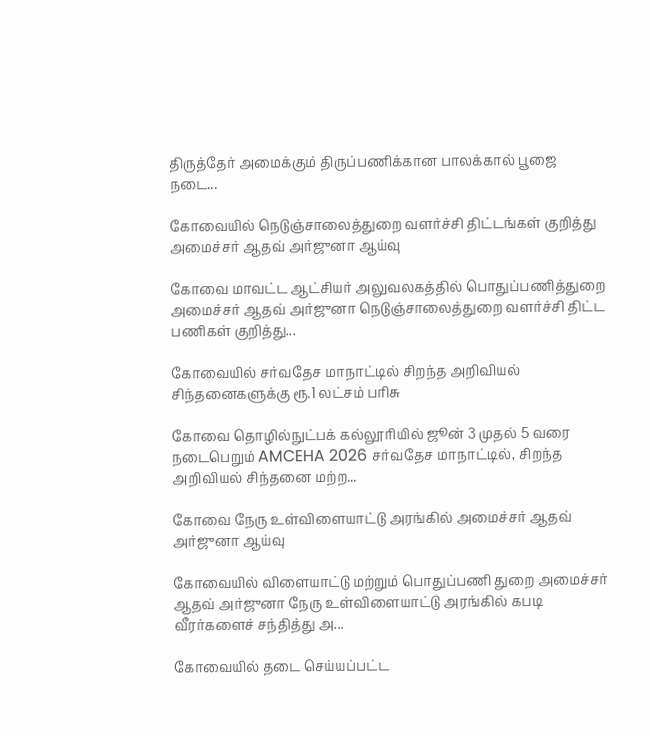திருத்தேர் அமைக்கும் திருப்பணிக்கான பாலக்கால் பூஜை நடை...

கோவையில் நெடுஞ்சாலைத்துறை வளர்ச்சி திட்டங்கள் குறித்து அமைச்சர் ஆதவ் அர்ஜுனா ஆய்வு

கோவை மாவட்ட ஆட்சியர் அலுவலகத்தில் பொதுப்பணித்துறை அமைச்சர் ஆதவ் அர்ஜுனா நெடுஞ்சாலைத்துறை வளர்ச்சி திட்ட பணிகள் குறித்து...

கோவையில் சர்வதேச மாநாட்டில் சிறந்த அறிவியல் சிந்தனைகளுக்கு ரூ.1 லட்சம் பரிசு

கோவை தொழில்நுட்பக் கல்லூரியில் ஜூன் 3 முதல் 5 வரை நடைபெறும் AMCEHA 2026 சர்வதேச மாநாட்டில், சிறந்த அறிவியல் சிந்தனை மற்ற...

கோவை நேரு உள்விளையாட்டு அரங்கில் அமைச்சர் ஆதவ் அர்ஜுனா ஆய்வு

கோவையில் விளையாட்டு மற்றும் பொதுப்பணி துறை அமைச்சர் ஆதவ் அர்ஜுனா நேரு உள்விளையாட்டு அரங்கில் கபடி வீரர்களைச் சந்தித்து அ...

கோவையில் தடை செய்யப்பட்ட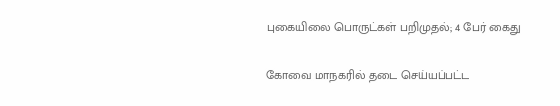புகையிலை பொருட்கள் பறிமுதல்; 4 பேர் கைது

கோவை மாநகரில் தடை செய்யப்பட்ட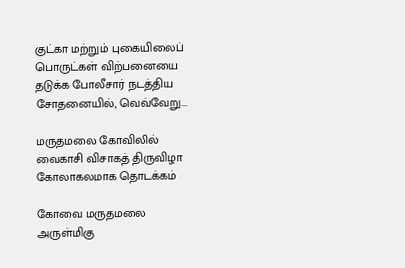குட்கா மற்றும் புகையிலைப் பொருட்கள் விற்பனையை தடுக்க போலீசார் நடத்திய சோதனையில், வெவ்வேறு...

மருதமலை கோவிலில் வைகாசி விசாகத் திருவிழா கோலாகலமாக தொடக்கம்

கோவை மருதமலை அருள்மிகு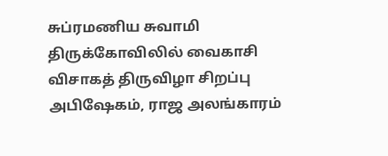சுப்ரமணிய சுவாமி திருக்கோவிலில் வைகாசி விசாகத் திருவிழா சிறப்பு அபிஷேகம், ராஜ அலங்காரம்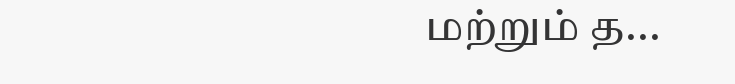மற்றும் த...